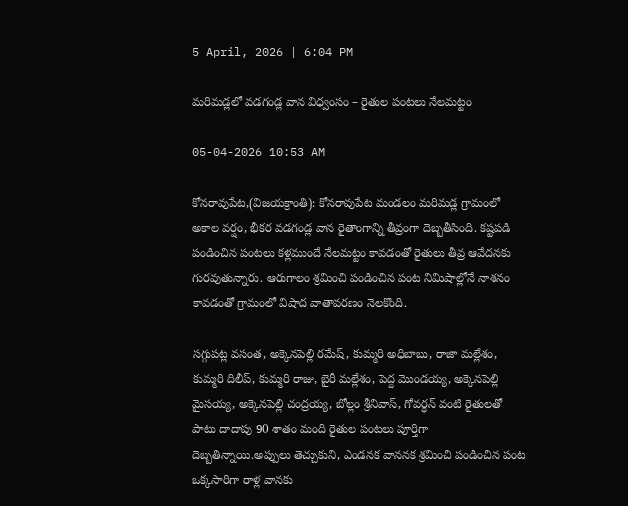5 April, 2026 | 6:04 PM

మరిమడ్లలో వడగండ్ల వాన విధ్వంసం – రైతుల పంటలు నేలమట్టం

05-04-2026 10:53 AM

కోనరావుపేట,(విజయక్రాంతి): కోనరావుపేట మండలం మరిమడ్ల గ్రామంలో అకాల వర్షం, భీకర వడగండ్ల వాన రైతాంగాన్ని తీవ్రంగా దెబ్బతీసింది. కష్టపడి పండించిన పంటలు కళ్లముందే నేలమట్టం కావడంతో రైతులు తీవ్ర ఆవేదనకు గురవుతున్నారు. ఆరుగాలం శ్రమించి పండించిన పంట నిమిషాల్లోనే నాశనం కావడంతో గ్రామంలో విషాద వాతావరణం నెలకొంది.

సగ్గుపట్ల వసంత, అక్కెనపెల్లి రమేష్, కుమ్మరి అధిబాబు, రాజా మల్లేశం, కుమ్మరి దిలీప్, కుమ్మరి రాజు, బైరీ మల్లేశం, పెద్ద మొండయ్య, అక్కెనపెల్లి మైసయ్య, అక్కెనపెల్లి చంద్రయ్య, బోల్లం శ్రీనివాస్, గోవర్ధన్ వంటి రైతులతో పాటు దాదాపు 90 శాతం మంది రైతుల పంటలు పూర్తిగా దెబ్బతిన్నాయి.అప్పులు తెచ్చుకుని, ఎండనక వాననక శ్రమించి పండించిన పంట ఒక్కసారిగా రాళ్ల వానకు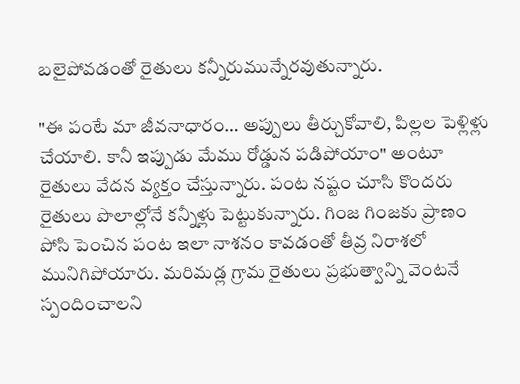బలైపోవడంతో రైతులు కన్నీరుమున్నేరవుతున్నారు.

"ఈ పంటే మా జీవనాధారం… అప్పులు తీర్చుకోవాలి, పిల్లల పెళ్లిళ్లు చేయాలి. కానీ ఇప్పుడు మేము రోడ్డున పడిపోయాం" అంటూ రైతులు వేదన వ్యక్తం చేస్తున్నారు. పంట నష్టం చూసి కొందరు రైతులు పొలాల్లోనే కన్నీళ్లు పెట్టుకున్నారు. గింజ గింజకు ప్రాణం పోసి పెంచిన పంట ఇలా నాశనం కావడంతో తీవ్ర నిరాశలో మునిగిపోయారు. మరిమడ్ల గ్రామ రైతులు ప్రభుత్వాన్ని వెంటనే స్పందించాలని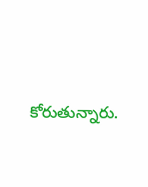కోరుతున్నారు.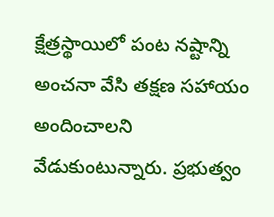క్షేత్రస్థాయిలో పంట నష్టాన్ని అంచనా వేసి తక్షణ సహాయం అందించాలని వేడుకుంటున్నారు. ప్రభుత్వం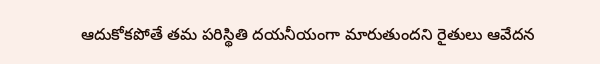ఆదుకోకపోతే తమ పరిస్థితి దయనీయంగా మారుతుందని రైతులు ఆవేదన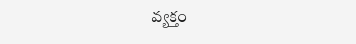వ్యక్తం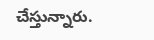చేస్తున్నారు.